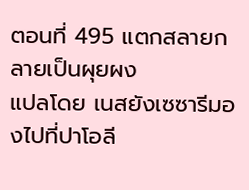ตอนที่ 495 แตกสลายกลายเป็นผุยผง
แปลโดย เนสยังเซซารีมองไปที่ปาโอลี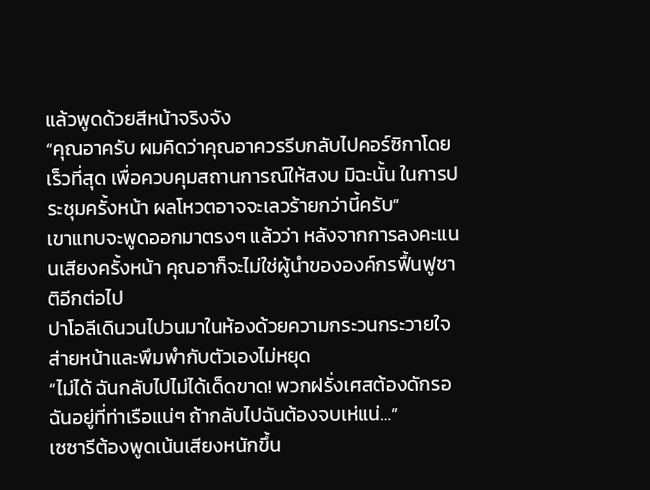แล้วพูดด้วยสีหน้าจริงจัง
“คุณอาครับ ผมคิดว่าคุณอาควรรีบกลับไปคอร์ซิกาโดยเร็วที่สุด เพื่อควบคุมสถานการณ์ให้สงบ มิฉะนั้น ในการประชุมครั้งหน้า ผลโหวตอาจจะเลวร้ายกว่านี้ครับ”
เขาแทบจะพูดออกมาตรงๆ แล้วว่า หลังจากการลงคะแนนเสียงครั้งหน้า คุณอาก็จะไม่ใช่ผู้นำขององค์กรฟื้นฟูชาติอีกต่อไป
ปาโอลีเดินวนไปวนมาในห้องด้วยความกระวนกระวายใจ ส่ายหน้าและพึมพำกับตัวเองไม่หยุด
“ไม่ได้ ฉันกลับไปไม่ได้เด็ดขาด! พวกฝรั่งเศสต้องดักรอฉันอยู่ที่ท่าเรือแน่ๆ ถ้ากลับไปฉันต้องจบเห่แน่…”
เซซารีต้องพูดเน้นเสียงหนักขึ้น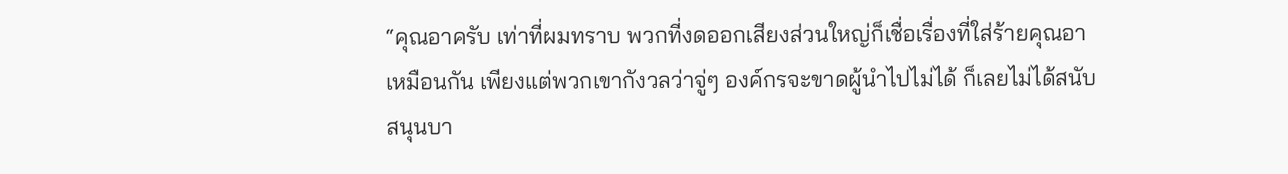“คุณอาครับ เท่าที่ผมทราบ พวกที่งดออกเสียงส่วนใหญ่ก็เชื่อเรื่องที่ใส่ร้ายคุณอาเหมือนกัน เพียงแต่พวกเขากังวลว่าจู่ๆ องค์กรจะขาดผู้นำไปไม่ได้ ก็เลยไม่ได้สนับสนุนบา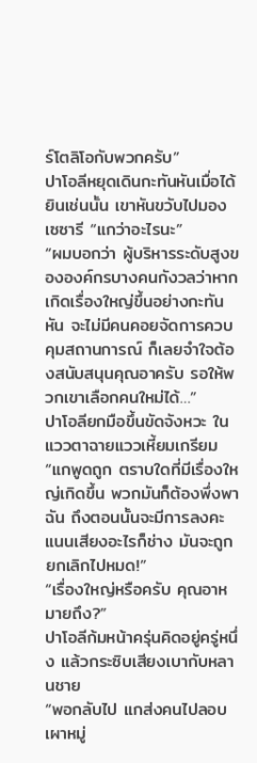ร์โตลิโอกับพวกครับ”
ปาโอลีหยุดเดินกะทันหันเมื่อได้ยินเช่นนั้น เขาหันขวับไปมองเซซารี “แกว่าอะไรนะ”
“ผมบอกว่า ผู้บริหารระดับสูงขององค์กรบางคนกังวลว่าหากเกิดเรื่องใหญ่ขึ้นอย่างกะทันหัน จะไม่มีคนคอยจัดการควบคุมสถานการณ์ ก็เลยจำใจต้องสนับสนุนคุณอาครับ รอให้พวกเขาเลือกคนใหม่ได้…”
ปาโอลียกมือขึ้นขัดจังหวะ ในแววตาฉายแววเหี้ยมเกรียม “แกพูดถูก ตราบใดที่มีเรื่องใหญ่เกิดขึ้น พวกมันก็ต้องพึ่งพาฉัน ถึงตอนนั้นจะมีการลงคะแนนเสียงอะไรก็ช่าง มันจะถูกยกเลิกไปหมด!”
“เรื่องใหญ่หรือครับ คุณอาหมายถึง?”
ปาโอลีก้มหน้าครุ่นคิดอยู่ครู่หนึ่ง แล้วกระซิบเสียงเบากับหลานชาย
“พอกลับไป แกส่งคนไปลอบเผาหมู่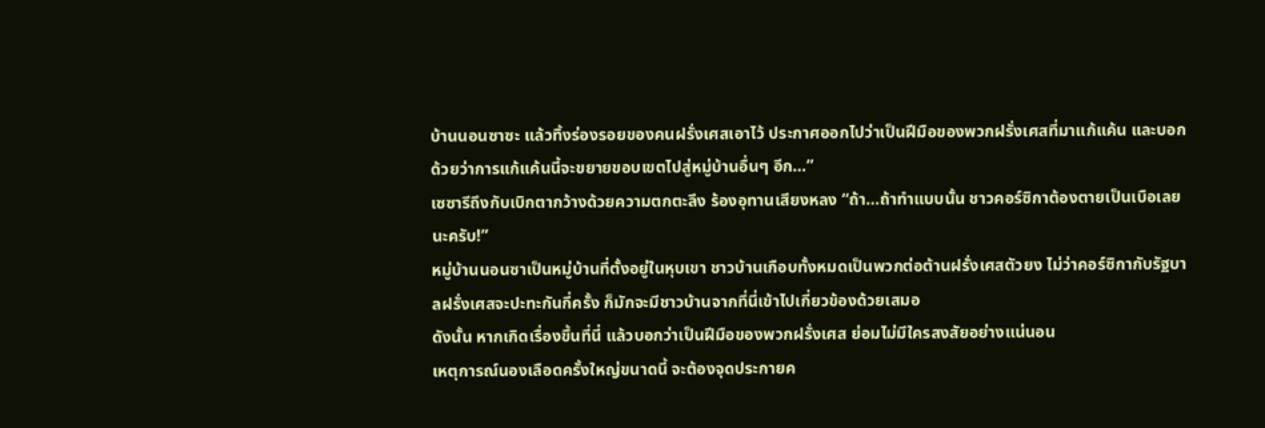บ้านนอนซาซะ แล้วทิ้งร่องรอยของคนฝรั่งเศสเอาไว้ ประกาศออกไปว่าเป็นฝีมือของพวกฝรั่งเศสที่มาแก้แค้น และบอกด้วยว่าการแก้แค้นนี้จะขยายขอบเขตไปสู่หมู่บ้านอื่นๆ อีก…”
เซซารีถึงกับเบิกตากว้างด้วยความตกตะลึง ร้องอุทานเสียงหลง “ถ้า…ถ้าทำแบบนั้น ชาวคอร์ซิกาต้องตายเป็นเบือเลยนะครับ!”
หมู่บ้านนอนซาเป็นหมู่บ้านที่ตั้งอยู่ในหุบเขา ชาวบ้านเกือบทั้งหมดเป็นพวกต่อต้านฝรั่งเศสตัวยง ไม่ว่าคอร์ซิกากับรัฐบาลฝรั่งเศสจะปะทะกันกี่ครั้ง ก็มักจะมีชาวบ้านจากที่นี่เข้าไปเกี่ยวข้องด้วยเสมอ
ดังนั้น หากเกิดเรื่องขึ้นที่นี่ แล้วบอกว่าเป็นฝีมือของพวกฝรั่งเศส ย่อมไม่มีใครสงสัยอย่างแน่นอน
เหตุการณ์นองเลือดครั้งใหญ่ขนาดนี้ จะต้องจุดประกายค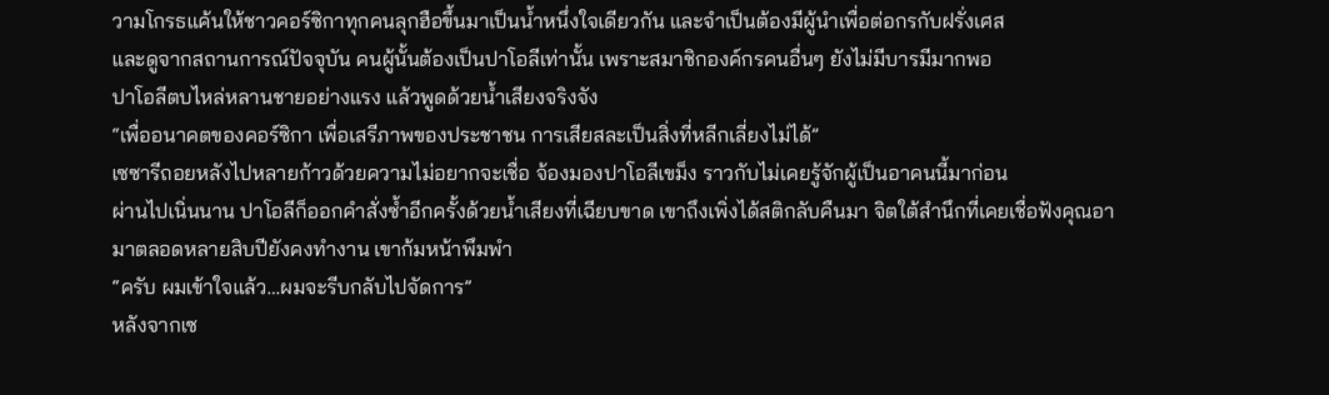วามโกรธแค้นให้ชาวคอร์ซิกาทุกคนลุกฮือขึ้นมาเป็นน้ำหนึ่งใจเดียวกัน และจำเป็นต้องมีผู้นำเพื่อต่อกรกับฝรั่งเศส
และดูจากสถานการณ์ปัจจุบัน คนผู้นั้นต้องเป็นปาโอลีเท่านั้น เพราะสมาชิกองค์กรคนอื่นๆ ยังไม่มีบารมีมากพอ
ปาโอลีตบไหล่หลานชายอย่างแรง แล้วพูดด้วยน้ำเสียงจริงจัง
“เพื่ออนาคตของคอร์ซิกา เพื่อเสรีภาพของประชาชน การเสียสละเป็นสิ่งที่หลีกเลี่ยงไม่ได้”
เซซารีถอยหลังไปหลายก้าวด้วยความไม่อยากจะเชื่อ จ้องมองปาโอลีเขม็ง ราวกับไม่เคยรู้จักผู้เป็นอาคนนี้มาก่อน
ผ่านไปเนิ่นนาน ปาโอลีก็ออกคำสั่งซ้ำอีกครั้งด้วยน้ำเสียงที่เฉียบขาด เขาถึงเพิ่งได้สติกลับคืนมา จิตใต้สำนึกที่เคยเชื่อฟังคุณอามาตลอดหลายสิบปียังคงทำงาน เขาก้มหน้าพึมพำ
“ครับ ผมเข้าใจแล้ว…ผมจะรีบกลับไปจัดการ”
หลังจากเซ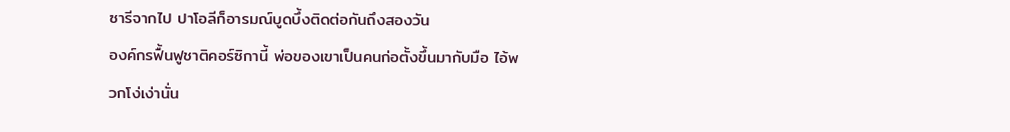ซารีจากไป ปาโอลีก็อารมณ์บูดบึ้งติดต่อกันถึงสองวัน
องค์กรฟื้นฟูชาติคอร์ซิกานี้ พ่อของเขาเป็นคนก่อตั้งขึ้นมากับมือ ไอ้พวกโง่เง่านั่น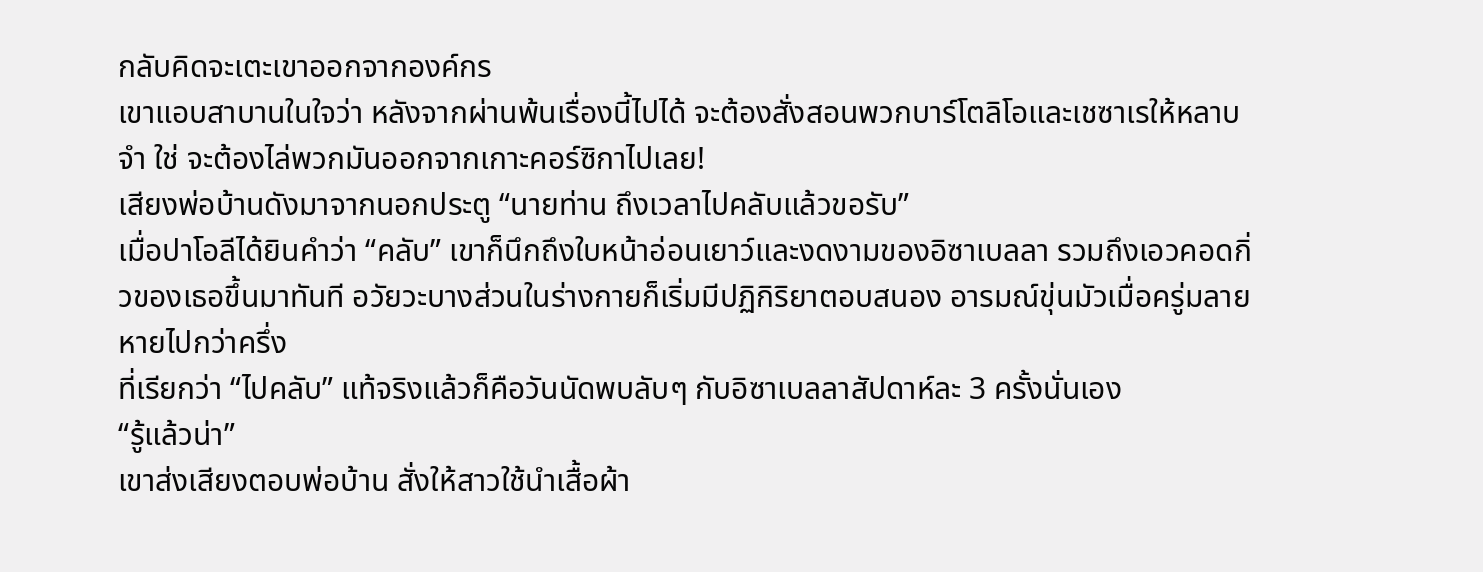กลับคิดจะเตะเขาออกจากองค์กร
เขาแอบสาบานในใจว่า หลังจากผ่านพ้นเรื่องนี้ไปได้ จะต้องสั่งสอนพวกบาร์โตลิโอและเชซาเรให้หลาบจำ ใช่ จะต้องไล่พวกมันออกจากเกาะคอร์ซิกาไปเลย!
เสียงพ่อบ้านดังมาจากนอกประตู “นายท่าน ถึงเวลาไปคลับแล้วขอรับ”
เมื่อปาโอลีได้ยินคำว่า “คลับ” เขาก็นึกถึงใบหน้าอ่อนเยาว์และงดงามของอิซาเบลลา รวมถึงเอวคอดกิ่วของเธอขึ้นมาทันที อวัยวะบางส่วนในร่างกายก็เริ่มมีปฏิกิริยาตอบสนอง อารมณ์ขุ่นมัวเมื่อครู่มลายหายไปกว่าครึ่ง
ที่เรียกว่า “ไปคลับ” แท้จริงแล้วก็คือวันนัดพบลับๆ กับอิซาเบลลาสัปดาห์ละ 3 ครั้งนั่นเอง
“รู้แล้วน่า”
เขาส่งเสียงตอบพ่อบ้าน สั่งให้สาวใช้นำเสื้อผ้า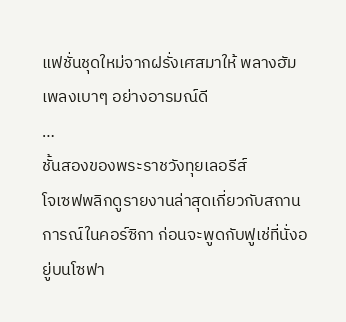แฟชั่นชุดใหม่จากฝรั่งเศสมาให้ พลางฮัมเพลงเบาๆ อย่างอารมณ์ดี
…
ชั้นสองของพระราชวังทุยเลอรีส์
โจเซฟพลิกดูรายงานล่าสุดเกี่ยวกับสถานการณ์ในคอร์ซิกา ก่อนจะพูดกับฟูเช่ที่นั่งอยู่บนโซฟา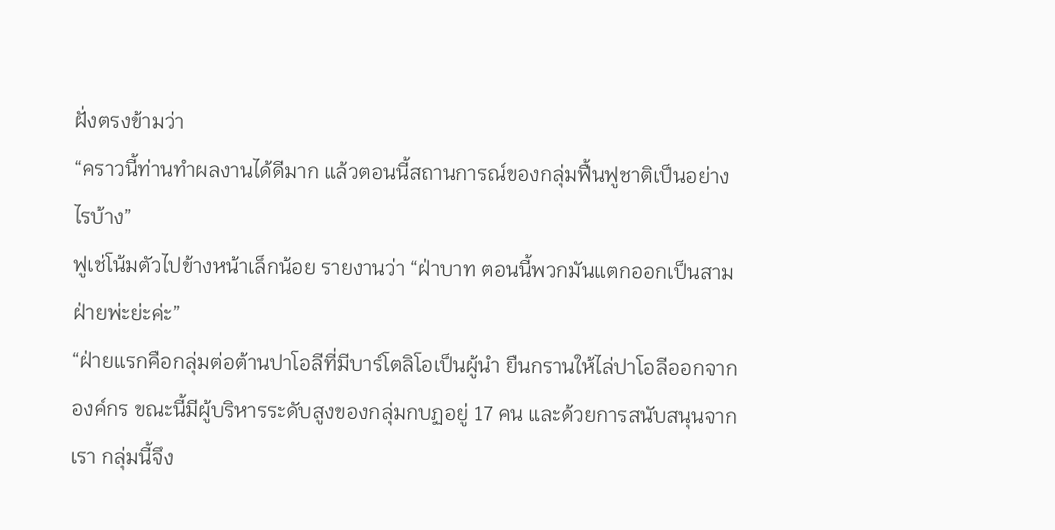ฝั่งตรงข้ามว่า
“คราวนี้ท่านทำผลงานได้ดีมาก แล้วตอนนี้สถานการณ์ของกลุ่มฟื้นฟูชาติเป็นอย่างไรบ้าง”
ฟูเช่โน้มตัวไปข้างหน้าเล็กน้อย รายงานว่า “ฝ่าบาท ตอนนี้พวกมันแตกออกเป็นสามฝ่ายพ่ะย่ะค่ะ”
“ฝ่ายแรกคือกลุ่มต่อต้านปาโอลีที่มีบาร์โตลิโอเป็นผู้นำ ยืนกรานให้ไล่ปาโอลีออกจากองค์กร ขณะนี้มีผู้บริหารระดับสูงของกลุ่มกบฏอยู่ 17 คน และด้วยการสนับสนุนจากเรา กลุ่มนี้จึง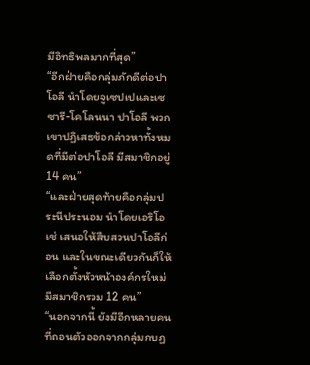มีอิทธิพลมากที่สุด”
“อีกฝ่ายคือกลุ่มภักดีต่อปาโอลี นำโดยจูเซปเปและเซซารี-โคโลนนา ปาโอลี พวกเขาปฏิเสธข้อกล่าวหาทั้งหมดที่มีต่อปาโอลี มีสมาชิกอยู่ 14 คน”
“และฝ่ายสุดท้ายคือกลุ่มประนีประนอม นำโดยเอริโอเช่ เสนอให้สืบสวนปาโอลีก่อน และในขณะเดียวกันก็ให้เลือกตั้งหัวหน้าองค์กรใหม่ มีสมาชิกรวม 12 คน”
“นอกจากนี้ ยังมีอีกหลายคนที่ถอนตัวออกจากกลุ่มกบฏ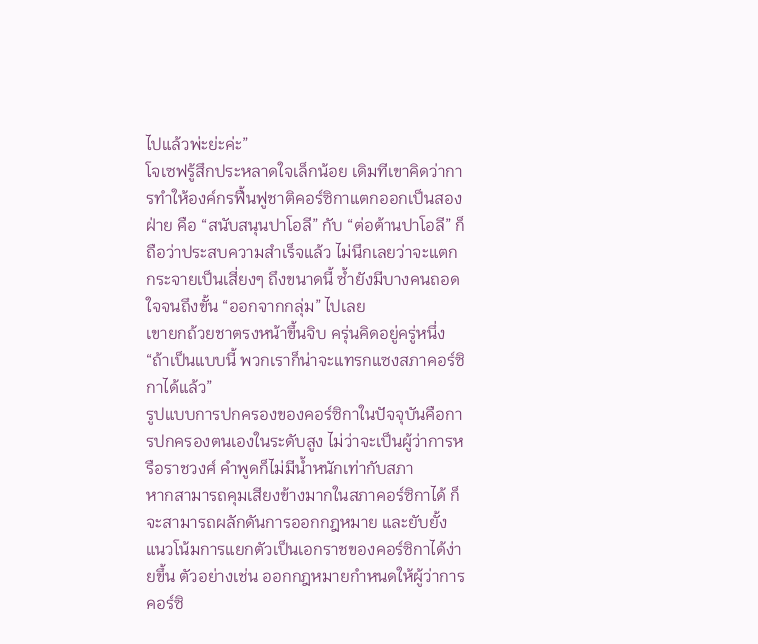ไปแล้วพ่ะย่ะค่ะ”
โจเซฟรู้สึกประหลาดใจเล็กน้อย เดิมทีเขาคิดว่าการทำให้องค์กรฟื้นฟูชาติคอร์ซิกาแตกออกเป็นสองฝ่าย คือ “สนับสนุนปาโอลี” กับ “ต่อต้านปาโอลี” ก็ถือว่าประสบความสำเร็จแล้ว ไม่นึกเลยว่าจะแตกกระจายเป็นเสี่ยงๆ ถึงขนาดนี้ ซ้ำยังมีบางคนถอดใจจนถึงขั้น “ออกจากกลุ่ม” ไปเลย
เขายกถ้วยชาตรงหน้าขึ้นจิบ ครุ่นคิดอยู่ครู่หนึ่ง “ถ้าเป็นแบบนี้ พวกเราก็น่าจะแทรกแซงสภาคอร์ซิกาได้แล้ว”
รูปแบบการปกครองของคอร์ซิกาในปัจจุบันคือการปกครองตนเองในระดับสูง ไม่ว่าจะเป็นผู้ว่าการหรือราชวงศ์ คำพูดก็ไม่มีน้ำหนักเท่ากับสภา
หากสามารถคุมเสียงข้างมากในสภาคอร์ซิกาได้ ก็จะสามารถผลักดันการออกกฎหมาย และยับยั้งแนวโน้มการแยกตัวเป็นเอกราชของคอร์ซิกาได้ง่ายขึ้น ตัวอย่างเช่น ออกกฎหมายกำหนดให้ผู้ว่าการคอร์ซิ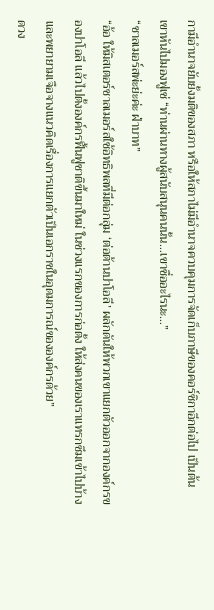กามีอำนาจยับยั้งมติของสภา หรือให้สภาไม่มีอำนาจควบคุมการจัดเก็บภาษีของคอร์ซิกาอีกต่อไป เป็นต้น
เขาหันไปมองฟูเช่ “ท่านผ่านทางผู้สนับสนุนคนนั้น…เขาชื่ออะไรนะ…”
“ชาลเมอร์สพ่ะย่ะค่ะ ฝ่าบาท”
“อ้อ ให้มิสเตอร์ชาลเมอร์สใช้อิทธิพลที่มีต่อกลุ่ม ‘ต่อต้านปาโอลี’ ผลักดันให้พวกเขาแยกตัวออกจากองค์กรของปาโอลี แล้วไปตั้งองค์กรฟื้นฟูชาติขึ้นมาใหม่ ในช่วงแรกของการก่อตั้ง ให้ส่งคนของเราแทรกซึมเข้าไปบ้าง และพยายามเจือจางแนวคิดเรื่องการแยกตัวเป็นเอกราชในอุดมการณ์ขององค์กรด้วย”
ดวง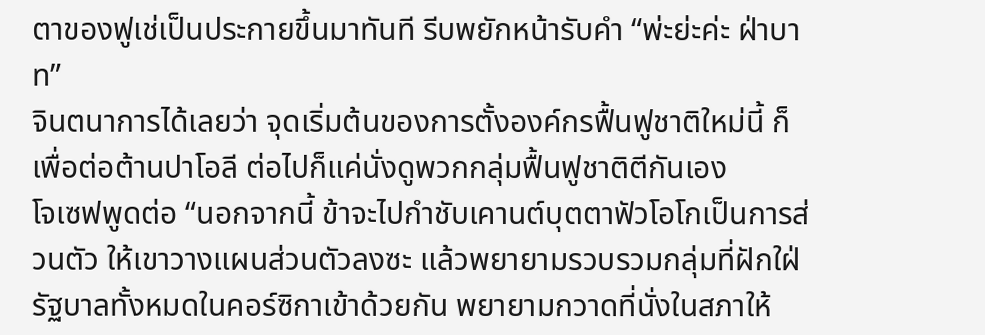ตาของฟูเช่เป็นประกายขึ้นมาทันที รีบพยักหน้ารับคำ “พ่ะย่ะค่ะ ฝ่าบาท”
จินตนาการได้เลยว่า จุดเริ่มต้นของการตั้งองค์กรฟื้นฟูชาติใหม่นี้ ก็เพื่อต่อต้านปาโอลี ต่อไปก็แค่นั่งดูพวกกลุ่มฟื้นฟูชาติตีกันเอง
โจเซฟพูดต่อ “นอกจากนี้ ข้าจะไปกำชับเคานต์บุตตาฟัวโอโกเป็นการส่วนตัว ให้เขาวางแผนส่วนตัวลงซะ แล้วพยายามรวบรวมกลุ่มที่ฝักใฝ่รัฐบาลทั้งหมดในคอร์ซิกาเข้าด้วยกัน พยายามกวาดที่นั่งในสภาให้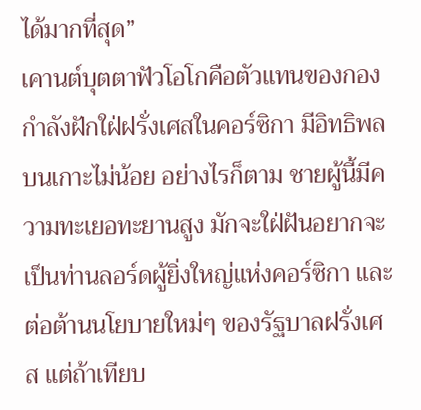ได้มากที่สุด”
เคานต์บุตตาฟัวโอโกคือตัวแทนของกองกำลังฝักใฝ่ฝรั่งเศสในคอร์ซิกา มีอิทธิพลบนเกาะไม่น้อย อย่างไรก็ตาม ชายผู้นี้มีความทะเยอทะยานสูง มักจะใฝ่ฝันอยากจะเป็นท่านลอร์ดผู้ยิ่งใหญ่แห่งคอร์ซิกา และต่อต้านนโยบายใหม่ๆ ของรัฐบาลฝรั่งเศส แต่ถ้าเทียบ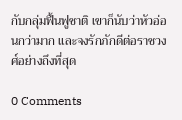กับกลุ่มฟื้นฟูชาติ เขาก็นับว่าหัวอ่อนกว่ามาก และจงรักภักดีต่อราชวงศ์อย่างถึงที่สุด

0 Comments